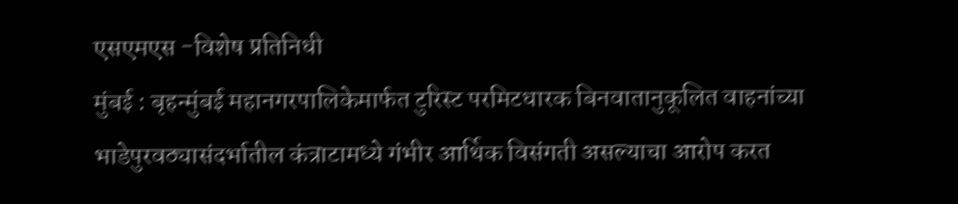एसएमएस -विशेष प्रतिनिधी
मुंबई : बृहन्मुंबई महानगरपालिकेमार्फत टुरिस्ट परमिटधारक बिनवातानुकूलित वाहनांच्या भाडेपुरवठ्यासंदर्भातील कंत्राटामध्ये गंभीर आर्थिक विसंगती असल्याचा आरोप करत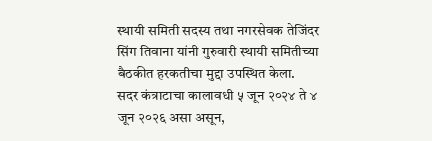स्थायी समिती सदस्य तथा नगरसेवक तेजिंदर सिंग तिवाना यांनी गुरुवारी स्थायी समितीच्या बैठकीत हरकतीचा मुद्दा उपस्थित केला.
सदर कंत्राटाचा कालावधी ५ जून २०२४ ते ४ जून २०२६ असा असून,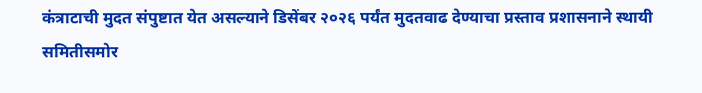कंत्राटाची मुदत संपुष्टात येत असल्याने डिसेंबर २०२६ पर्यंत मुदतवाढ देण्याचा प्रस्ताव प्रशासनाने स्थायी समितीसमोर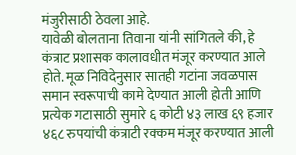मंजुरीसाठी ठेवला आहे.
यावेळी बोलताना तिवाना यांनी सांगितले की, हे कंत्राट प्रशासक कालावधीत मंजूर करण्यात आले होते. मूळ निविदेनुसार सातही गटांना जवळपास समान स्वरूपाची कामे देण्यात आली होती आणि प्रत्येक गटासाठी सुमारे ६ कोटी ४३ लाख ६९ हजार ४६८ रुपयांची कंत्राटी रक्कम मंजूर करण्यात आली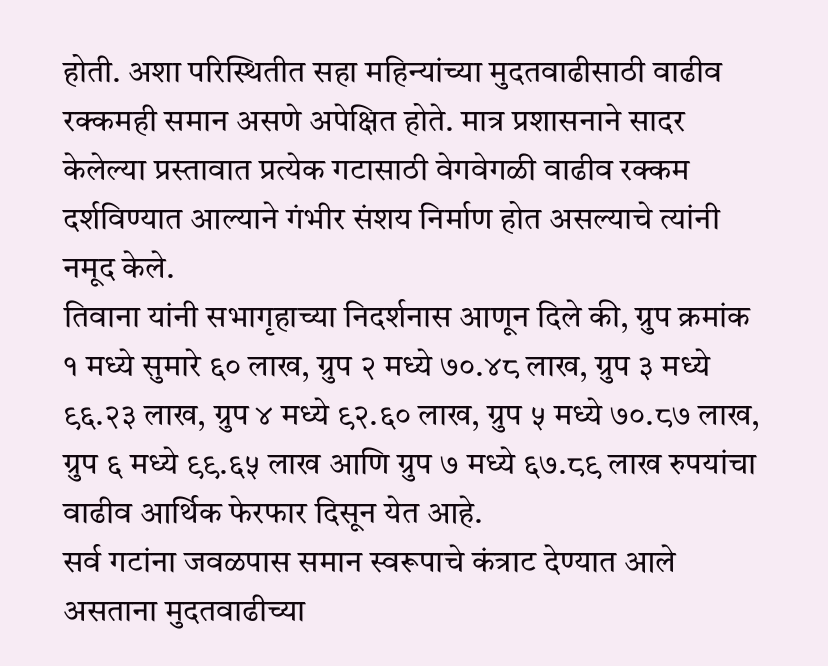होती. अशा परिस्थितीत सहा महिन्यांच्या मुदतवाढीसाठी वाढीव रक्कमही समान असणे अपेक्षित होते. मात्र प्रशासनाने सादर केलेल्या प्रस्तावात प्रत्येक गटासाठी वेगवेगळी वाढीव रक्कम दर्शविण्यात आल्याने गंभीर संशय निर्माण होत असल्याचे त्यांनी नमूद केले.
तिवाना यांनी सभागृहाच्या निदर्शनास आणून दिले की, ग्रुप क्रमांक १ मध्ये सुमारे ६० लाख, ग्रुप २ मध्ये ७०.४८ लाख, ग्रुप ३ मध्ये ९६.२३ लाख, ग्रुप ४ मध्ये ९२.६० लाख, ग्रुप ५ मध्ये ७०.८७ लाख, ग्रुप ६ मध्ये ९९.६५ लाख आणि ग्रुप ७ मध्ये ६७.८९ लाख रुपयांचा वाढीव आर्थिक फेरफार दिसून येत आहे.
सर्व गटांना जवळपास समान स्वरूपाचे कंत्राट देण्यात आले असताना मुदतवाढीच्या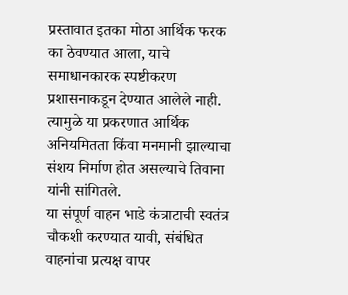प्रस्तावात इतका मोठा आर्थिक फरक का ठेवण्यात आला, याचे समाधानकारक स्पष्टीकरण प्रशासनाकडून देण्यात आलेले नाही. त्यामुळे या प्रकरणात आर्थिक अनियमितता किंवा मनमानी झाल्याचा संशय निर्माण होत असल्याचे तिवाना यांनी सांगितले.
या संपूर्ण वाहन भाडे कंत्राटाची स्वतंत्र चौकशी करण्यात यावी, संबंधित वाहनांचा प्रत्यक्ष वापर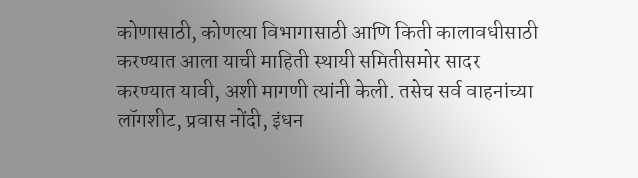कोणासाठी, कोणत्या विभागासाठी आणि किती कालावधीसाठी करण्यात आला याची माहिती स्थायी समितीसमोर सादर करण्यात यावी, अशी मागणी त्यांनी केली. तसेच सर्व वाहनांच्या लॉगशीट, प्रवास नोंदी, इंधन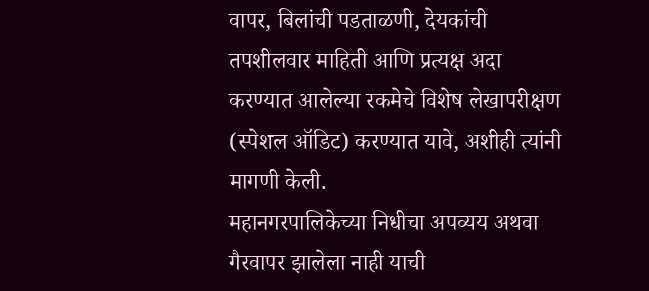वापर, बिलांची पडताळणी, देयकांची तपशीलवार माहिती आणि प्रत्यक्ष अदा करण्यात आलेल्या रकमेचे विशेष लेखापरीक्षण (स्पेशल ऑडिट) करण्यात यावे, अशीही त्यांनी मागणी केली.
महानगरपालिकेच्या निधीचा अपव्यय अथवा गैरवापर झालेला नाही याची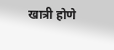खात्री होणे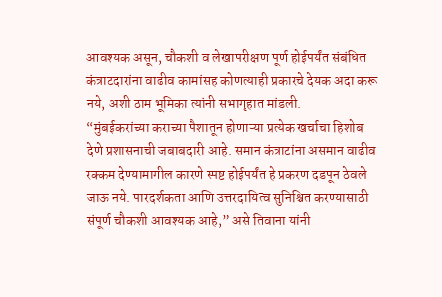आवश्यक असून, चौकशी व लेखापरीक्षण पूर्ण होईपर्यंत संबंधित कंत्राटदारांना वाढीव कामांसह कोणत्याही प्रकारचे देयक अदा करू नये, अशी ठाम भूमिका त्यांनी सभागृहात मांडली.
“मुंबईकरांच्या कराच्या पैशातून होणाऱ्या प्रत्येक खर्चाचा हिशोब देणे प्रशासनाची जबाबदारी आहे. समान कंत्राटांना असमान वाढीव रक्कम देण्यामागील कारणे स्पष्ट होईपर्यंत हे प्रकरण दडपून ठेवले जाऊ नये. पारदर्शकता आणि उत्तरदायित्व सुनिश्चित करण्यासाठी संपूर्ण चौकशी आवश्यक आहे,” असे तिवाना यांनी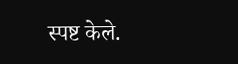स्पष्ट केले.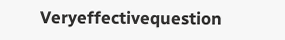Veryeffectivequestion